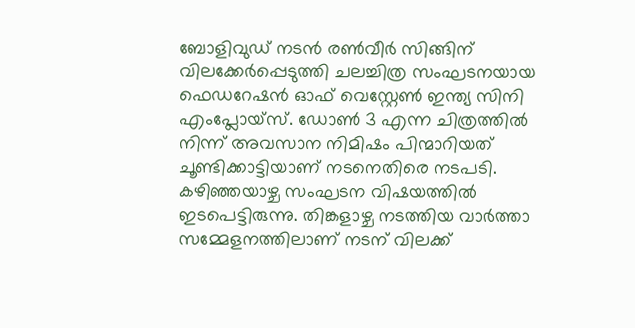ബോളിവുഡ് നടൻ രൺവീർ സിങ്ങിന് വിലക്കേർപ്പെടുത്തി ചലച്ചിത്ര സംഘടനയായ ഫെഡറേഷൻ ഓഫ് വെസ്റ്റേൺ ഇന്ത്യ സിനി എംപ്ലോയ്സ്. ഡോൺ 3 എന്ന ചിത്രത്തിൽ നിന്ന് അവസാന നിമിഷം പിന്മാറിയത് ചൂണ്ടിക്കാട്ടിയാണ് നടനെതിരെ നടപടി. കഴിഞ്ഞയാഴ്ച സംഘടന വിഷയത്തിൽ ഇടപെട്ടിരുന്നു. തിങ്കളാഴ്ച നടത്തിയ വാർത്താ സമ്മേളനത്തിലാണ് നടന് വിലക്ക്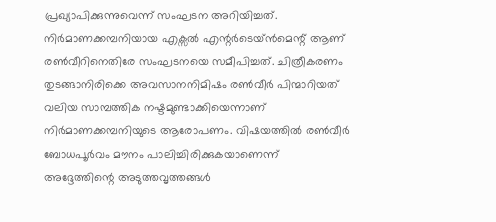പ്രഖ്യാപിക്കുന്നുവെന്ന് സംഘടന അറിയിച്ചത്.
നിർമാണക്കമ്പനിയായ എക്സൽ എന്റർടെയ്ൻമെന്റ് ആണ് രൺവീറിനെതിരേ സംഘടനയെ സമീപിച്ചത്. ചിത്രീകരണം തുടങ്ങാനിരിക്കെ അവസാനനിമിഷം രൺവീർ പിന്മാറിയത് വലിയ സാമ്പത്തിക നഷ്ടമുണ്ടാക്കിയെന്നാണ് നിർമാണക്കമ്പനിയുടെ ആരോപണം. വിഷയത്തിൽ രൺവീർ ബോധപൂർവം മൗനം പാലിച്ചിരിക്കുകയാണെന്ന് അദ്ദേത്തിന്റെ അടുത്തവൃത്തങ്ങൾ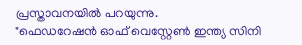പ്രസ്താവനയിൽ പറയുന്നു.
"ഫെഡറേഷൻ ഓഫ് വെസ്റ്റേൺ ഇന്ത്യ സിനി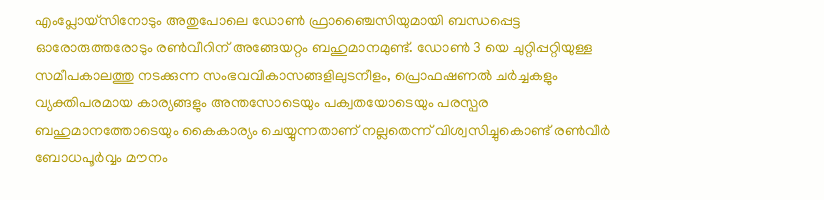എംപ്ലോയ്സിനോടും അതുപോലെ ഡോൺ ഫ്രാഞ്ചൈസിയുമായി ബന്ധപ്പെട്ട ഓരോരുത്തരോടും രൺവീറിന് അങ്ങേയറ്റം ബഹുമാനമുണ്ട്. ഡോൺ 3 യെ ചുറ്റിപ്പറ്റിയുള്ള സമീപകാലത്തു നടക്കുന്ന സംഭവവികാസങ്ങളിലുടനീളം, പ്രൊഫഷണൽ ചർച്ചകളും വ്യക്തിപരമായ കാര്യങ്ങളും അന്തസോടെയും പക്വതയോടെയും പരസ്പര ബഹുമാനത്തോടെയും കൈകാര്യം ചെയ്യുന്നതാണ് നല്ലതെന്ന് വിശ്വസിച്ചുകൊണ്ട് രൺവീർ ബോധപൂർവ്വം മൗനം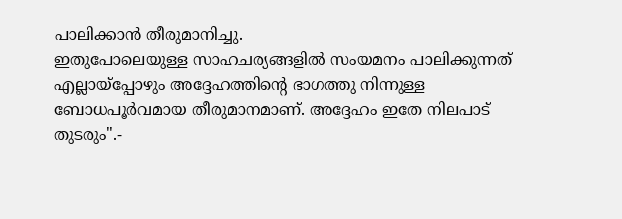പാലിക്കാൻ തീരുമാനിച്ചു.
ഇതുപോലെയുള്ള സാഹചര്യങ്ങളിൽ സംയമനം പാലിക്കുന്നത് എല്ലായ്പ്പോഴും അദ്ദേഹത്തിന്റെ ഭാഗത്തു നിന്നുള്ള ബോധപൂർവമായ തീരുമാനമാണ്. അദ്ദേഹം ഇതേ നിലപാട് തുടരും".-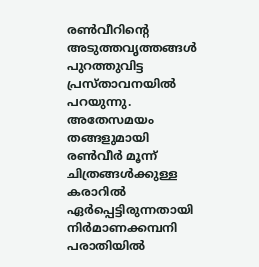രൺവീറിന്റെ അടുത്തവൃത്തങ്ങൾ പുറത്തുവിട്ട പ്രസ്താവനയിൽ പറയുന്നു.
അതേസമയം തങ്ങളുമായി രൺവീർ മൂന്ന് ചിത്രങ്ങൾക്കുള്ള കരാറിൽ ഏർപ്പെട്ടിരുന്നതായി നിർമാണക്കമ്പനി പരാതിയിൽ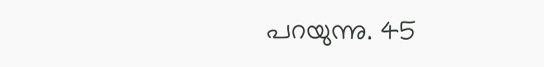പറയുന്നു. 45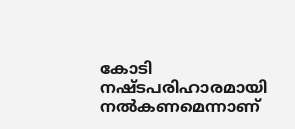കോടി നഷ്ടപരിഹാരമായി നൽകണമെന്നാണ്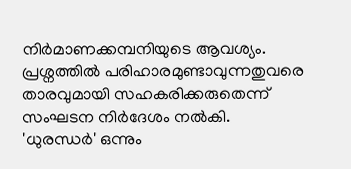നിർമാണക്കമ്പനിയുടെ ആവശ്യം. പ്രശ്നത്തിൽ പരിഹാരമുണ്ടാവുന്നതുവരെ താരവുമായി സഹകരിക്കരുതെന്ന് സംഘടന നിർദേശം നൽകി.
'ധുരന്ധർ' ഒന്നും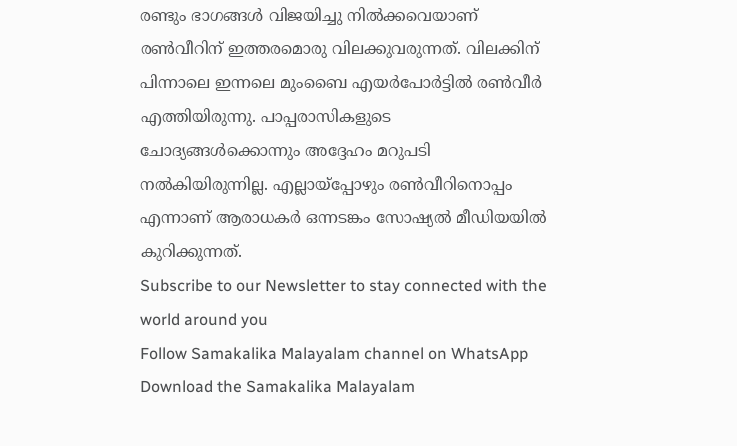രണ്ടും ഭാഗങ്ങൾ വിജയിച്ചു നിൽക്കവെയാണ് രൺവീറിന് ഇത്തരമൊരു വിലക്കുവരുന്നത്. വിലക്കിന് പിന്നാലെ ഇന്നലെ മുംബൈ എയർപോർട്ടിൽ രൺവീർ എത്തിയിരുന്നു. പാപ്പരാസികളുടെ ചോദ്യങ്ങൾക്കൊന്നും അദ്ദേഹം മറുപടി നൽകിയിരുന്നില്ല. എല്ലായ്പ്പോഴും രൺവീറിനൊപ്പം എന്നാണ് ആരാധകർ ഒന്നടങ്കം സോഷ്യൽ മീഡിയയിൽ കുറിക്കുന്നത്.
Subscribe to our Newsletter to stay connected with the world around you
Follow Samakalika Malayalam channel on WhatsApp
Download the Samakalika Malayalam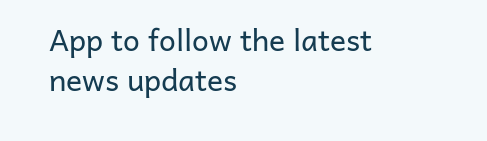App to follow the latest news updates